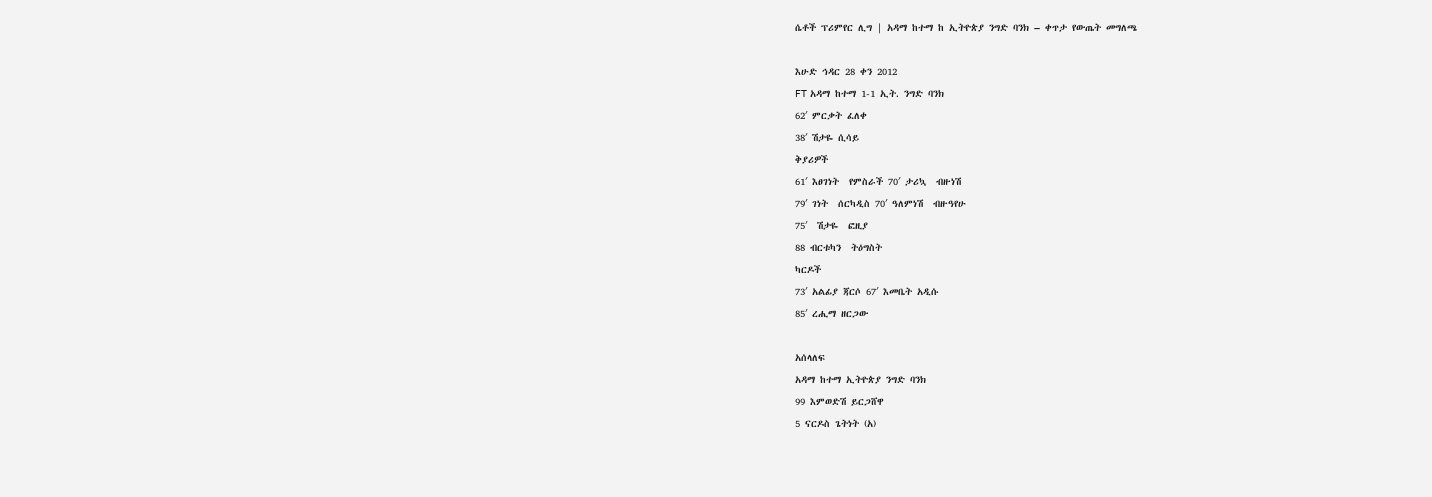ሴቶች ፕሪምየር ሊግ | አዳማ ከተማ ከ ኢትዮጵያ ንግድ ባንክ – ቀጥታ የውጤት መግለጫ

እሁድ ኅዳር 28 ቀን 2012
FT አዳማ ከተማ 1-1 ኢት. ንግድ ባንክ
62′ ምርቃት ፈለቀ
38′ ሽታዬ ሲሳይ
ቅያሪዎች
61′ እፀገነት  የምስራች 70′ ታሪኳ  ብዙነሽ
79′ ገነት  ሰርካዲስ 70′ ዓለምነሽ  ብዙዓየሁ
75′  ሽታዬ  ፎዚያ
88 ብርቱካን  ትዕግስት
ካርዶች
73′ አልፊያ ጃርሶ 67′ እመቤት አዲሱ
85′ ረሒማ ዘርጋው

አሰላለፍ
አዳማ ከተማ ኢትዮጵያ ንግድ ባንክ
99 እምወድሽ ይርጋሸዋ
5 ናርዶስ ጌትነት (አ)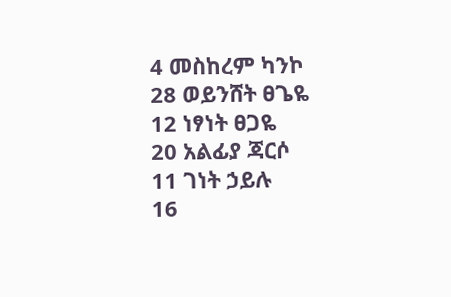4 መስከረም ካንኮ
28 ወይንሸት ፀጌዬ
12 ነፃነት ፀጋዬ
20 አልፊያ ጃርሶ
11 ገነት ኃይሉ
16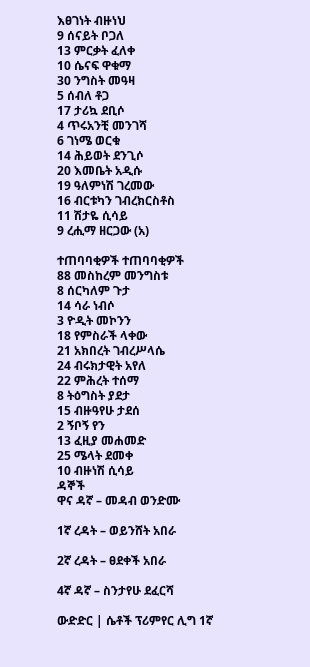እፀገነት ብዙነህ
9 ሰናይት ቦጋለ
13 ምርቃት ፈለቀ
10 ሴናፍ ዋቁማ
30 ንግስት መዓዛ
5 ሰብለ ቶጋ
17 ታሪኳ ደቢሶ
4 ጥሩአንቺ መንገሻ
6 ገነሜ ወርቁ
14 ሕይወት ደንጊሶ
20 እመቤት አዲሱ
19 ዓለምነሽ ገረመው
16 ብርቱካን ገብረክርስቶስ
11 ሽታዬ ሲሳይ
9 ረሒማ ዘርጋው (አ)

ተጠባባቂዎች ተጠባባቂዎች
88 መስከረም መንግስቱ
8 ሰርካለም ጉታ
14 ሳራ ነብሶ
3 ዮዲት መኮንን
18 የምስራች ላቀው
21 አክበረት ገብረሥላሴ
24 ብሩክታዊት አየለ
22 ምሕረት ተሰማ
8 ትዕግስት ያደታ
15 ብዙዓየሁ ታደሰ
2 ኝቦኝ የን
13 ፈዚያ መሐመድ
25 ሜላት ደመቀ
10 ብዙነሽ ሲሳይ
ዳኞች
ዋና ዳኛ – መዳብ ወንድሙ

1ኛ ረዳት – ወይንሸት አበራ

2ኛ ረዳት – ፀደቀች አበራ

4ኛ ዳኛ – ስንታየሁ ደፈርሻ

ውድድር | ሴቶች ፕሪምየር ሊግ 1ኛ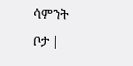ሳምንት
ቦታ |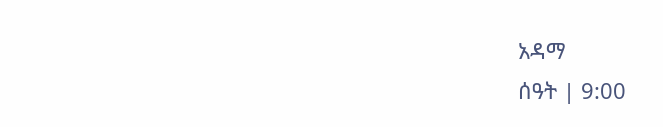አዳማ
ሰዓት | 9:00